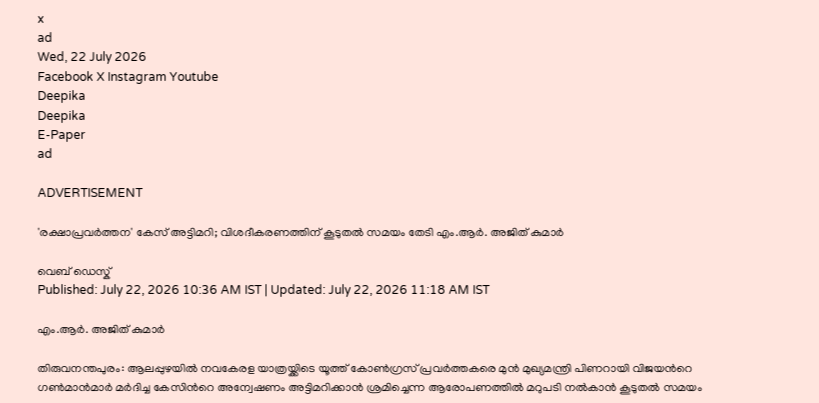x
ad
Wed, 22 July 2026
Facebook X Instagram Youtube
Deepika
Deepika
E-Paper
ad

ADVERTISEMENT

'രക്ഷാപ്രവർത്തന' കേസ് അട്ടിമറി; വിശദീകരണത്തിന് കൂടുതൽ സമയം തേടി എം.ആർ. അജിത് കുമാർ

വെബ് ഡെസ്ക്
Published: July 22, 2026 10:36 AM IST | Updated: July 22, 2026 11:18 AM IST

എം.ആർ. അജിത് കുമാർ

തിരുവനന്തപുരം: ആലപ്പുഴയിൽ നവകേരള യാത്രയ്ക്കിടെ യൂത്ത് കോൺഗ്രസ് പ്രവർത്തകരെ മുൻ മുഖ്യമന്ത്രി പിണറായി വിജയന്‍റെ ഗൺമാൻമാർ മർദിച്ച കേസിന്‍റെ അന്വേഷണം അട്ടിമറിക്കാൻ ശ്രമിച്ചെന്ന ആരോപണത്തിൽ മറുപടി നൽകാൻ കൂടുതൽ സമയം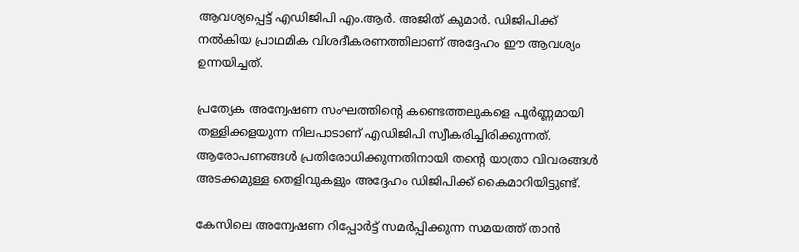ആവശ്യപ്പെട്ട് എഡിജിപി എം.ആർ. അജിത് കുമാർ. ഡിജിപിക്ക് നൽകിയ പ്രാഥമിക വിശദീകരണത്തിലാണ് അദ്ദേഹം ഈ ആവശ്യം ഉന്നയിച്ചത്.

പ്രത്യേക അന്വേഷണ സംഘത്തിന്‍റെ കണ്ടെത്തലുകളെ പൂർണ്ണമായി തള്ളിക്കളയുന്ന നിലപാടാണ് എഡിജിപി സ്വീകരിച്ചിരിക്കുന്നത്. ആരോപണങ്ങൾ പ്രതിരോധിക്കുന്നതിനായി തന്‍റെ യാത്രാ വിവരങ്ങൾ അടക്കമുള്ള തെളിവുകളും അദ്ദേഹം ഡിജിപിക്ക് കൈമാറിയിട്ടുണ്ട്.

കേസിലെ അന്വേഷണ റിപ്പോർട്ട് സമർപ്പിക്കുന്ന സമയത്ത് താൻ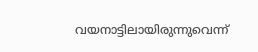വയനാട്ടിലായിരുന്നുവെന്ന്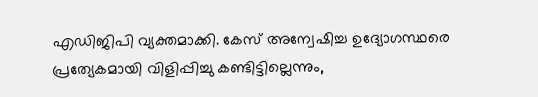എഡിജിപി വ്യക്തമാക്കി. കേസ് അന്വേഷിച്ച ഉദ്യോഗസ്ഥരെ പ്രത്യേകമായി വിളിപ്പിച്ചു കണ്ടിട്ടില്ലെന്നും,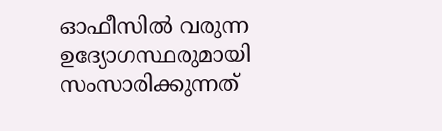ഓഫീസിൽ വരുന്ന ഉദ്യോഗസ്ഥരുമായി സംസാരിക്കുന്നത്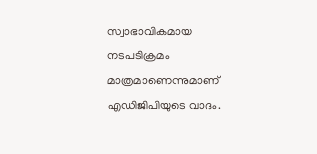സ്വാഭാവികമായ നടപടിക്രമം മാത്രമാണെന്നുമാണ് എഡിജിപിയുടെ വാദം.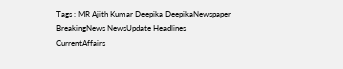Tags : MR Ajith Kumar Deepika DeepikaNewspaper BreakingNews NewsUpdate Headlines CurrentAffairs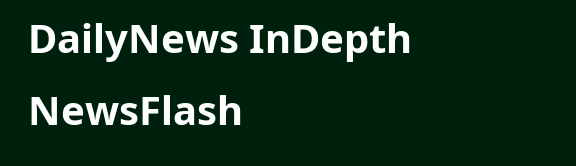DailyNews InDepth NewsFlash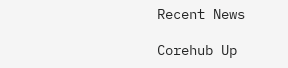Recent News

Corehub Up